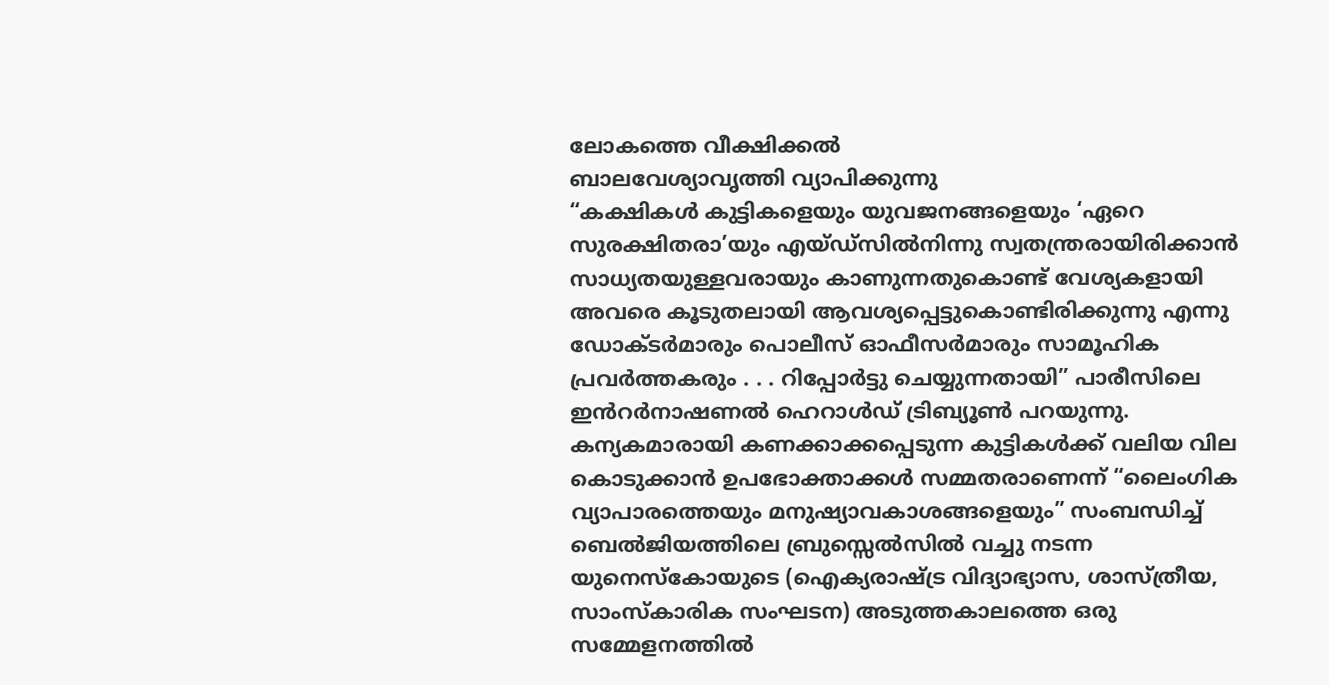ലോകത്തെ വീക്ഷിക്കൽ
ബാലവേശ്യാവൃത്തി വ്യാപിക്കുന്നു
“കക്ഷികൾ കുട്ടികളെയും യുവജനങ്ങളെയും ‘ഏറെ സുരക്ഷിതരാ’യും എയ്ഡ്സിൽനിന്നു സ്വതന്ത്രരായിരിക്കാൻ സാധ്യതയുള്ളവരായും കാണുന്നതുകൊണ്ട് വേശ്യകളായി അവരെ കൂടുതലായി ആവശ്യപ്പെട്ടുകൊണ്ടിരിക്കുന്നു എന്നു ഡോക്ടർമാരും പൊലീസ് ഓഫീസർമാരും സാമൂഹിക പ്രവർത്തകരും . . . റിപ്പോർട്ടു ചെയ്യുന്നതായി” പാരീസിലെ ഇൻറർനാഷണൽ ഹെറാൾഡ് ട്രിബ്യൂൺ പറയുന്നു. കന്യകമാരായി കണക്കാക്കപ്പെടുന്ന കുട്ടികൾക്ക് വലിയ വില കൊടുക്കാൻ ഉപഭോക്താക്കൾ സമ്മതരാണെന്ന് “ലൈംഗിക വ്യാപാരത്തെയും മനുഷ്യാവകാശങ്ങളെയും” സംബന്ധിച്ച് ബെൽജിയത്തിലെ ബ്രുസ്സെൽസിൽ വച്ചു നടന്ന യുനെസ്കോയുടെ (ഐക്യരാഷ്ട്ര വിദ്യാഭ്യാസ, ശാസ്ത്രീയ, സാംസ്കാരിക സംഘടന) അടുത്തകാലത്തെ ഒരു സമ്മേളനത്തിൽ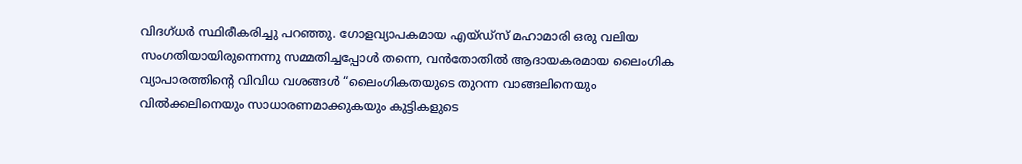വിദഗ്ധർ സ്ഥിരീകരിച്ചു പറഞ്ഞു. ഗോളവ്യാപകമായ എയ്ഡ്സ് മഹാമാരി ഒരു വലിയ സംഗതിയായിരുന്നെന്നു സമ്മതിച്ചപ്പോൾ തന്നെ, വൻതോതിൽ ആദായകരമായ ലൈംഗിക വ്യാപാരത്തിന്റെ വിവിധ വശങ്ങൾ “ലൈംഗികതയുടെ തുറന്ന വാങ്ങലിനെയും വിൽക്കലിനെയും സാധാരണമാക്കുകയും കുട്ടികളുടെ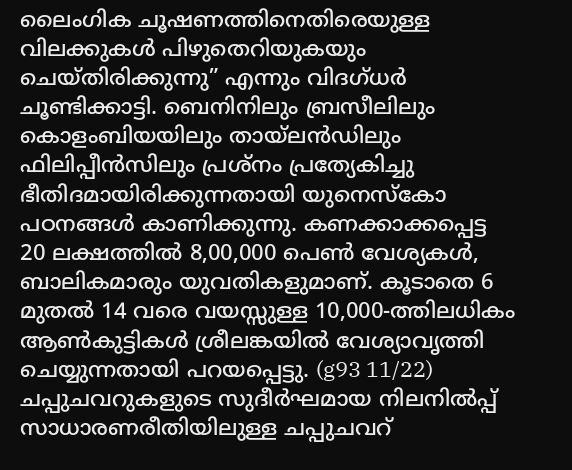ലൈംഗിക ചൂഷണത്തിനെതിരെയുള്ള വിലക്കുകൾ പിഴുതെറിയുകയും ചെയ്തിരിക്കുന്നു” എന്നും വിദഗ്ധർ ചൂണ്ടിക്കാട്ടി. ബെനിനിലും ബ്രസീലിലും കൊളംബിയയിലും തായ്ലൻഡിലും ഫിലിപ്പീൻസിലും പ്രശ്നം പ്രത്യേകിച്ചു ഭീതിദമായിരിക്കുന്നതായി യുനെസ്കോ പഠനങ്ങൾ കാണിക്കുന്നു. കണക്കാക്കപ്പെട്ട 20 ലക്ഷത്തിൽ 8,00,000 പെൺ വേശ്യകൾ, ബാലികമാരും യുവതികളുമാണ്. കൂടാതെ 6 മുതൽ 14 വരെ വയസ്സുള്ള 10,000-ത്തിലധികം ആൺകുട്ടികൾ ശ്രീലങ്കയിൽ വേശ്യാവൃത്തി ചെയ്യുന്നതായി പറയപ്പെട്ടു. (g93 11/22)
ചപ്പുചവറുകളുടെ സുദീർഘമായ നിലനിൽപ്പ്
സാധാരണരീതിയിലുള്ള ചപ്പുചവറ്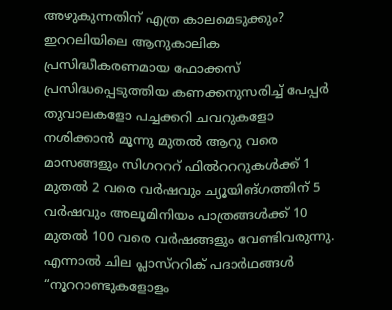അഴുകുന്നതിന് എത്ര കാലമെടുക്കും? ഇററലിയിലെ ആനുകാലിക പ്രസിദ്ധീകരണമായ ഫോക്കസ് പ്രസിദ്ധപ്പെടുത്തിയ കണക്കനുസരിച്ച് പേപ്പർ തുവാലകളോ പച്ചക്കറി ചവറുകളോ നശിക്കാൻ മൂന്നു മുതൽ ആറു വരെ മാസങ്ങളും സിഗറററ് ഫിൽറററുകൾക്ക് 1 മുതൽ 2 വരെ വർഷവും ച്യൂയിങ്ഗത്തിന് 5 വർഷവും അലൂമിനിയം പാത്രങ്ങൾക്ക് 10 മുതൽ 100 വരെ വർഷങ്ങളും വേണ്ടിവരുന്നു. എന്നാൽ ചില പ്ലാസ്ററിക് പദാർഥങ്ങൾ “നൂററാണ്ടുകളോളം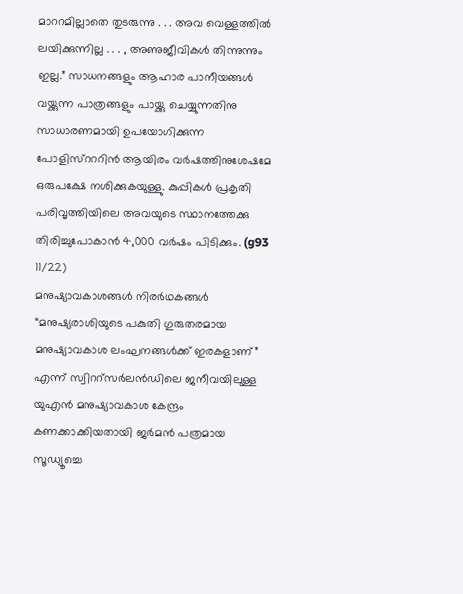മാററമില്ലാതെ തുടരുന്നു . . . അവ വെള്ളത്തിൽ ലയിക്കുന്നില്ല . . . , അണുജീവികൾ തിന്നുന്നും ഇല്ല.” സാധനങ്ങളും ആഹാര പാനീയങ്ങൾ വയ്ക്കുന്ന പാത്രങ്ങളും പായ്ക്കു ചെയ്യുന്നതിനു സാധാരണമായി ഉപയോഗിക്കുന്ന പോളിസ്റററിൻ ആയിരം വർഷത്തിനുശേഷമേ ഒരുപക്ഷേ നശിക്കുകയുള്ളു. കുപ്പികൾ പ്രകൃതി പരിവൃത്തിയിലെ അവയുടെ സ്ഥാനത്തേക്കു തിരിച്ചുപോകാൻ 4,000 വർഷം പിടിക്കും. (g93 11/22)
മനുഷ്യാവകാശങ്ങൾ നിരർഥകങ്ങൾ
“മനുഷ്യരാശിയുടെ പകുതി ഗുരുതരമായ മനുഷ്യാവകാശ ലംഘനങ്ങൾക്ക് ഇരകളാണ്” എന്ന് സ്വിററ്സർലൻഡിലെ ജനീവയിലുള്ള യുഎൻ മനുഷ്യാവകാശ കേന്ദ്രം കണക്കാക്കിയതായി ജർമൻ പത്രമായ സൂഡ്യൂച്ചെ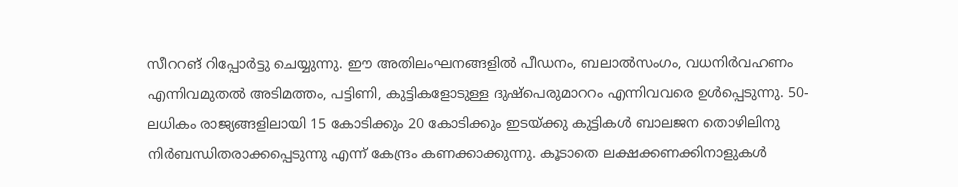സീററങ് റിപ്പോർട്ടു ചെയ്യുന്നു. ഈ അതിലംഘനങ്ങളിൽ പീഡനം, ബലാൽസംഗം, വധനിർവഹണം എന്നിവമുതൽ അടിമത്തം, പട്ടിണി, കുട്ടികളോടുള്ള ദുഷ്പെരുമാററം എന്നിവവരെ ഉൾപ്പെടുന്നു. 50-ലധികം രാജ്യങ്ങളിലായി 15 കോടിക്കും 20 കോടിക്കും ഇടയ്ക്കു കുട്ടികൾ ബാലജന തൊഴിലിനു നിർബന്ധിതരാക്കപ്പെടുന്നു എന്ന് കേന്ദ്രം കണക്കാക്കുന്നു. കൂടാതെ ലക്ഷക്കണക്കിനാളുകൾ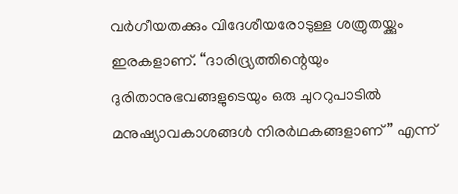വർഗീയതക്കും വിദേശീയരോടുള്ള ശത്രുതയ്ക്കും ഇരകളാണ്. “ദാരിദ്ര്യത്തിന്റെയും ദുരിതാനുഭവങ്ങളുടെയും ഒരു ചുററുപാടിൽ മനുഷ്യാവകാശങ്ങൾ നിരർഥകങ്ങളാണ്” എന്ന്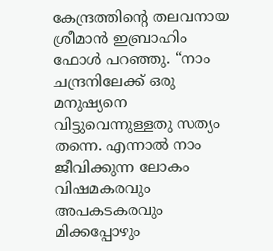കേന്ദ്രത്തിന്റെ തലവനായ ശ്രീമാൻ ഇബ്രാഹിം ഫോൾ പറഞ്ഞു. “നാം ചന്ദ്രനിലേക്ക് ഒരു മനുഷ്യനെ വിട്ടുവെന്നുള്ളതു സത്യം തന്നെ. എന്നാൽ നാം ജീവിക്കുന്ന ലോകം വിഷമകരവും അപകടകരവും മിക്കപ്പോഴും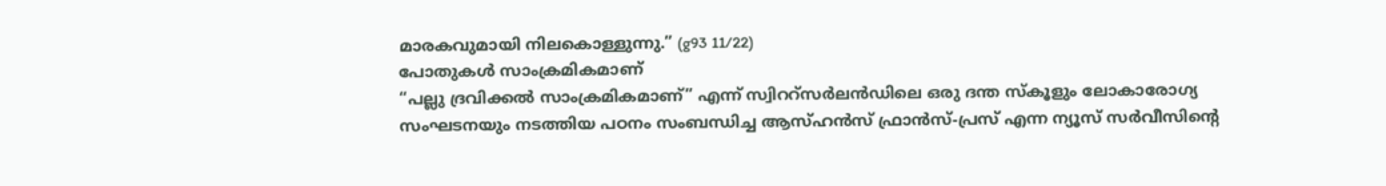മാരകവുമായി നിലകൊള്ളുന്നു.” (g93 11/22)
പോതുകൾ സാംക്രമികമാണ്
“പല്ലു ദ്രവിക്കൽ സാംക്രമികമാണ്” എന്ന് സ്വിററ്സർലൻഡിലെ ഒരു ദന്ത സ്കൂളും ലോകാരോഗ്യ സംഘടനയും നടത്തിയ പഠനം സംബന്ധിച്ച ആസ്ഹൻസ് ഫ്രാൻസ്-പ്രസ് എന്ന ന്യൂസ് സർവീസിന്റെ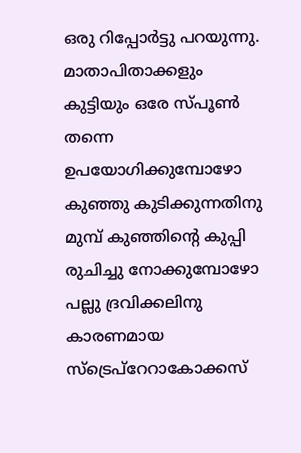ഒരു റിപ്പോർട്ടു പറയുന്നു. മാതാപിതാക്കളും കുട്ടിയും ഒരേ സ്പൂൺ തന്നെ ഉപയോഗിക്കുമ്പോഴോ കുഞ്ഞു കുടിക്കുന്നതിനു മുമ്പ് കുഞ്ഞിന്റെ കുപ്പി രുചിച്ചു നോക്കുമ്പോഴോ പല്ലു ദ്രവിക്കലിനു കാരണമായ സ്ട്രെപ്റേറാകോക്കസ്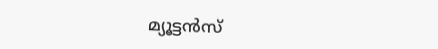മ്യൂട്ടൻസ്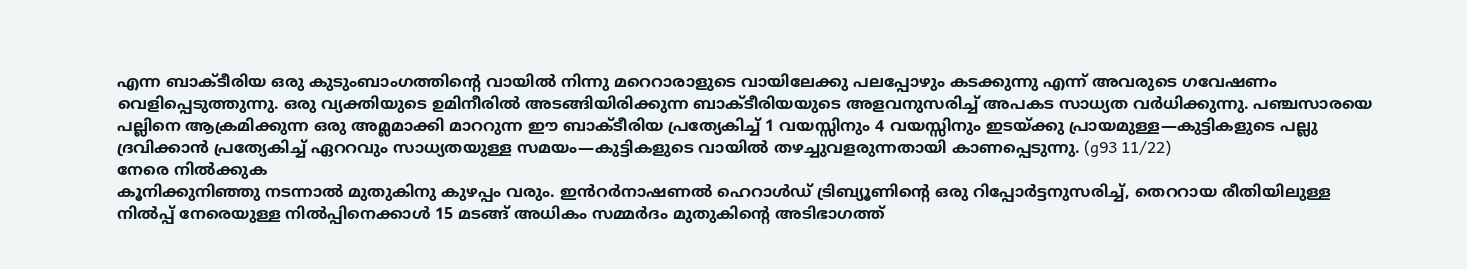എന്ന ബാക്ടീരിയ ഒരു കുടുംബാംഗത്തിന്റെ വായിൽ നിന്നു മറെറാരാളുടെ വായിലേക്കു പലപ്പോഴും കടക്കുന്നു എന്ന് അവരുടെ ഗവേഷണം വെളിപ്പെടുത്തുന്നു. ഒരു വ്യക്തിയുടെ ഉമിനീരിൽ അടങ്ങിയിരിക്കുന്ന ബാക്ടീരിയയുടെ അളവനുസരിച്ച് അപകട സാധ്യത വർധിക്കുന്നു. പഞ്ചസാരയെ പല്ലിനെ ആക്രമിക്കുന്ന ഒരു അമ്ലമാക്കി മാററുന്ന ഈ ബാക്ടീരിയ പ്രത്യേകിച്ച് 1 വയസ്സിനും 4 വയസ്സിനും ഇടയ്ക്കു പ്രായമുള്ള—കുട്ടികളുടെ പല്ലു ദ്രവിക്കാൻ പ്രത്യേകിച്ച് ഏററവും സാധ്യതയുള്ള സമയം—കുട്ടികളുടെ വായിൽ തഴച്ചുവളരുന്നതായി കാണപ്പെടുന്നു. (g93 11/22)
നേരെ നിൽക്കുക
കൂനിക്കുനിഞ്ഞു നടന്നാൽ മുതുകിനു കുഴപ്പം വരും. ഇൻറർനാഷണൽ ഹെറാൾഡ് ട്രിബ്യൂണിന്റെ ഒരു റിപ്പോർട്ടനുസരിച്ച്, തെററായ രീതിയിലുള്ള നിൽപ്പ് നേരെയുള്ള നിൽപ്പിനെക്കാൾ 15 മടങ്ങ് അധികം സമ്മർദം മുതുകിന്റെ അടിഭാഗത്ത്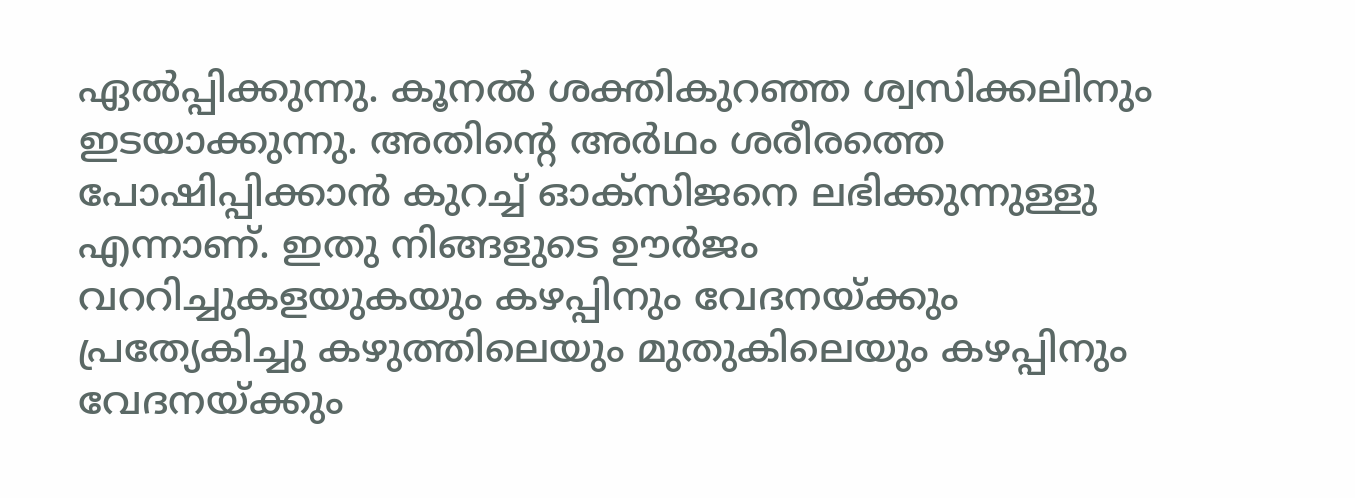ഏൽപ്പിക്കുന്നു. കൂനൽ ശക്തികുറഞ്ഞ ശ്വസിക്കലിനും ഇടയാക്കുന്നു. അതിന്റെ അർഥം ശരീരത്തെ പോഷിപ്പിക്കാൻ കുറച്ച് ഓക്സിജനെ ലഭിക്കുന്നുള്ളു എന്നാണ്. ഇതു നിങ്ങളുടെ ഊർജം വററിച്ചുകളയുകയും കഴപ്പിനും വേദനയ്ക്കും പ്രത്യേകിച്ചു കഴുത്തിലെയും മുതുകിലെയും കഴപ്പിനും വേദനയ്ക്കും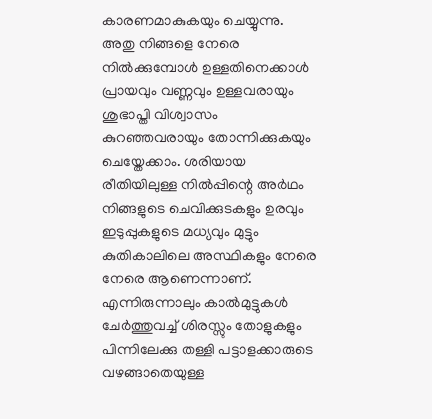കാരണമാകുകയും ചെയ്യുന്നു. അതു നിങ്ങളെ നേരെ നിൽക്കുമ്പോൾ ഉള്ളതിനെക്കാൾ പ്രായവും വണ്ണവും ഉള്ളവരായും ശുഭാപ്തി വിശ്വാസം കുറഞ്ഞവരായും തോന്നിക്കുകയും ചെയ്തേക്കാം. ശരിയായ രീതിയിലുള്ള നിൽപ്പിന്റെ അർഥം നിങ്ങളുടെ ചെവിക്കുടകളും ഉരവും ഇടുപ്പുകളുടെ മധ്യവും മുട്ടും കുതികാലിലെ അസ്ഥികളും നേരെ നേരെ ആണെന്നാണ്. എന്നിരുന്നാലും കാൽമുട്ടുകൾ ചേർത്തുവച്ച് ശിരസ്സും തോളുകളും പിന്നിലേക്കു തള്ളി പട്ടാളക്കാരുടെ വഴങ്ങാതെയുള്ള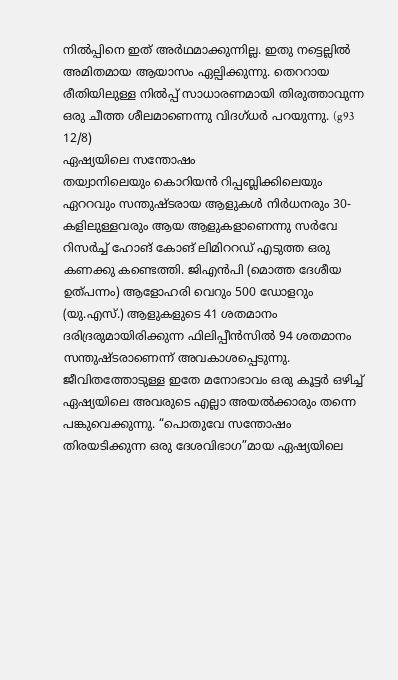നിൽപ്പിനെ ഇത് അർഥമാക്കുന്നില്ല. ഇതു നട്ടെല്ലിൽ അമിതമായ ആയാസം ഏല്പിക്കുന്നു. തെററായ രീതിയിലുള്ള നിൽപ്പ് സാധാരണമായി തിരുത്താവുന്ന ഒരു ചീത്ത ശീലമാണെന്നു വിദഗ്ധർ പറയുന്നു. (g93 12/8)
ഏഷ്യയിലെ സന്തോഷം
തയ്വാനിലെയും കൊറിയൻ റിപ്പബ്ലിക്കിലെയും ഏററവും സന്തുഷ്ടരായ ആളുകൾ നിർധനരും 30-കളിലുള്ളവരും ആയ ആളുകളാണെന്നു സർവേ റിസർച്ച് ഹോങ് കോങ് ലിമിററഡ് എടുത്ത ഒരു കണക്കു കണ്ടെത്തി. ജിഎൻപി (മൊത്ത ദേശീയ ഉത്പന്നം) ആളോഹരി വെറും 500 ഡോളറും (യു.എസ്.) ആളുകളുടെ 41 ശതമാനം ദരിദ്രരുമായിരിക്കുന്ന ഫിലിപ്പീൻസിൽ 94 ശതമാനം സന്തുഷ്ടരാണെന്ന് അവകാശപ്പെടുന്നു. ജീവിതത്തോടുള്ള ഇതേ മനോഭാവം ഒരു കൂട്ടർ ഒഴിച്ച് ഏഷ്യയിലെ അവരുടെ എല്ലാ അയൽക്കാരും തന്നെ പങ്കുവെക്കുന്നു. “പൊതുവേ സന്തോഷം തിരയടിക്കുന്ന ഒരു ദേശവിഭാഗ”മായ ഏഷ്യയിലെ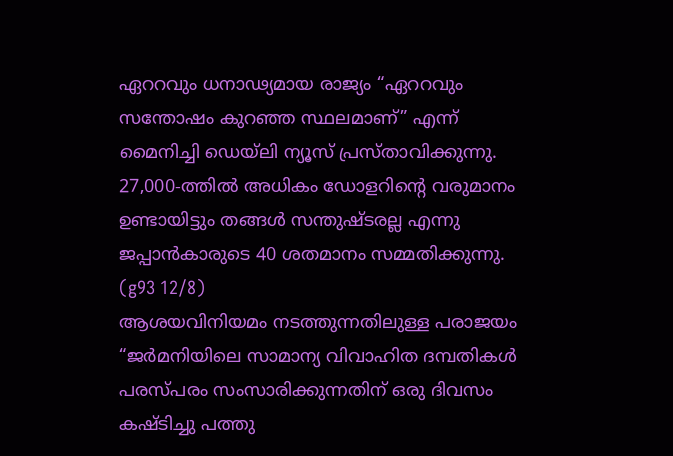ഏററവും ധനാഢ്യമായ രാജ്യം “ഏററവും സന്തോഷം കുറഞ്ഞ സ്ഥലമാണ്” എന്ന് മൈനിച്ചി ഡെയ്ലി ന്യൂസ് പ്രസ്താവിക്കുന്നു. 27,000-ത്തിൽ അധികം ഡോളറിന്റെ വരുമാനം ഉണ്ടായിട്ടും തങ്ങൾ സന്തുഷ്ടരല്ല എന്നു ജപ്പാൻകാരുടെ 40 ശതമാനം സമ്മതിക്കുന്നു. (g93 12/8)
ആശയവിനിയമം നടത്തുന്നതിലുള്ള പരാജയം
“ജർമനിയിലെ സാമാന്യ വിവാഹിത ദമ്പതികൾ പരസ്പരം സംസാരിക്കുന്നതിന് ഒരു ദിവസം കഷ്ടിച്ചു പത്തു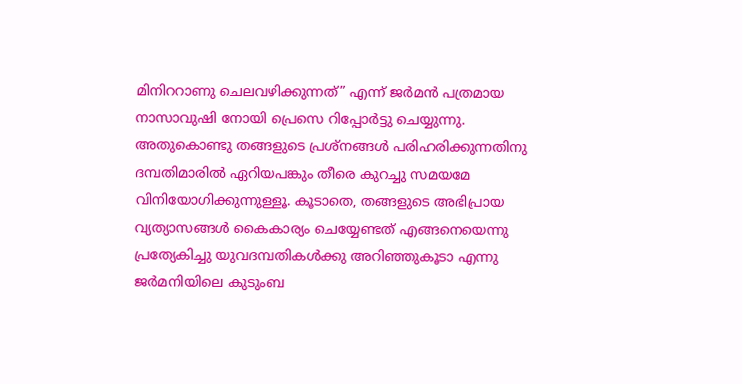മിനിററാണു ചെലവഴിക്കുന്നത്” എന്ന് ജർമൻ പത്രമായ നാസാവുഷി നോയി പ്രെസെ റിപ്പോർട്ടു ചെയ്യുന്നു. അതുകൊണ്ടു തങ്ങളുടെ പ്രശ്നങ്ങൾ പരിഹരിക്കുന്നതിനു ദമ്പതിമാരിൽ ഏറിയപങ്കും തീരെ കുറച്ചു സമയമേ വിനിയോഗിക്കുന്നുള്ളൂ. കൂടാതെ, തങ്ങളുടെ അഭിപ്രായ വ്യത്യാസങ്ങൾ കൈകാര്യം ചെയ്യേണ്ടത് എങ്ങനെയെന്നു പ്രത്യേകിച്ചു യുവദമ്പതികൾക്കു അറിഞ്ഞുകൂടാ എന്നു ജർമനിയിലെ കുടുംബ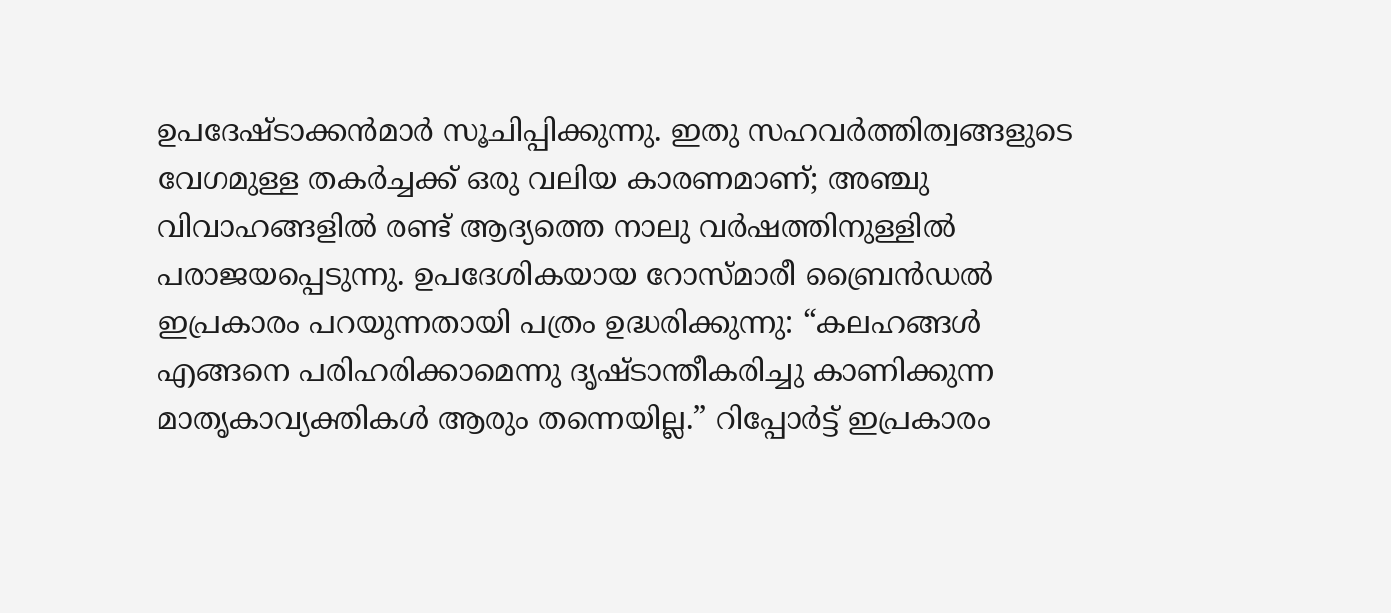ഉപദേഷ്ടാക്കൻമാർ സൂചിപ്പിക്കുന്നു. ഇതു സഹവർത്തിത്വങ്ങളുടെ വേഗമുള്ള തകർച്ചക്ക് ഒരു വലിയ കാരണമാണ്; അഞ്ചു വിവാഹങ്ങളിൽ രണ്ട് ആദ്യത്തെ നാലു വർഷത്തിനുള്ളിൽ പരാജയപ്പെടുന്നു. ഉപദേശികയായ റോസ്മാരീ ബ്രൈൻഡൽ ഇപ്രകാരം പറയുന്നതായി പത്രം ഉദ്ധരിക്കുന്നു: “കലഹങ്ങൾ എങ്ങനെ പരിഹരിക്കാമെന്നു ദൃഷ്ടാന്തീകരിച്ചു കാണിക്കുന്ന മാതൃകാവ്യക്തികൾ ആരും തന്നെയില്ല.” റിപ്പോർട്ട് ഇപ്രകാരം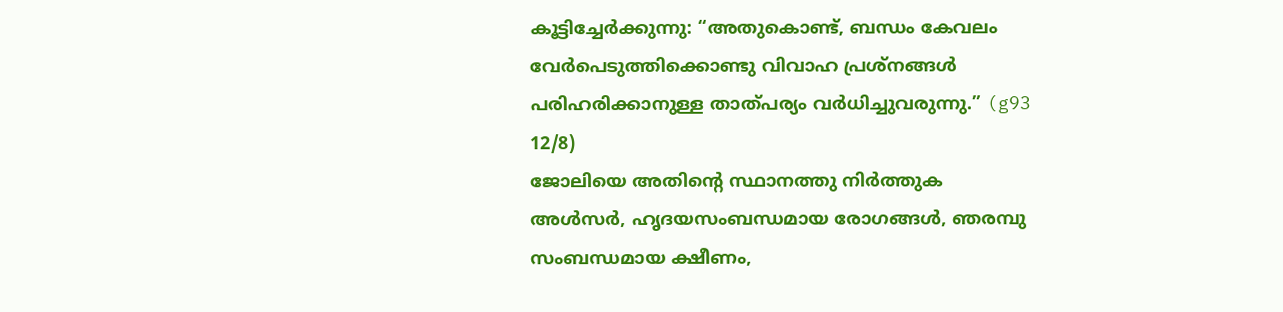കൂട്ടിച്ചേർക്കുന്നു: “അതുകൊണ്ട്, ബന്ധം കേവലം വേർപെടുത്തിക്കൊണ്ടു വിവാഹ പ്രശ്നങ്ങൾ പരിഹരിക്കാനുള്ള താത്പര്യം വർധിച്ചുവരുന്നു.” (g93 12/8)
ജോലിയെ അതിന്റെ സ്ഥാനത്തു നിർത്തുക
അൾസർ, ഹൃദയസംബന്ധമായ രോഗങ്ങൾ, ഞരമ്പു സംബന്ധമായ ക്ഷീണം,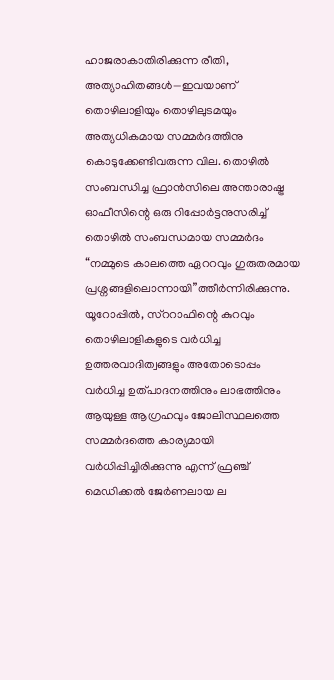ഹാജരാകാതിരിക്കുന്ന രീതി, അത്യാഹിതങ്ങൾ—ഇവയാണ് തൊഴിലാളിയും തൊഴിലുടമയും അത്യധികമായ സമ്മർദത്തിനു കൊടുക്കേണ്ടിവരുന്ന വില. തൊഴിൽ സംബന്ധിച്ച ഫ്രാൻസിലെ അന്താരാഷ്ട്ര ഓഫീസിന്റെ ഒരു റിപ്പോർട്ടനുസരിച്ച് തൊഴിൽ സംബന്ധമായ സമ്മർദം “നമ്മുടെ കാലത്തെ ഏററവും ഗുരുതരമായ പ്രശ്നങ്ങളിലൊന്നായി”ത്തീർന്നിരിക്കുന്നു. യൂറോപ്പിൽ, സ്ററാഫിന്റെ കുറവും തൊഴിലാളികളുടെ വർധിച്ച ഉത്തരവാദിത്വങ്ങളും അതോടൊപ്പം വർധിച്ച ഉത്പാദനത്തിനും ലാഭത്തിനും ആയുള്ള ആഗ്രഹവും ജോലിസ്ഥലത്തെ സമ്മർദത്തെ കാര്യമായി വർധിപ്പിച്ചിരിക്കുന്നു എന്ന് ഫ്രഞ്ച് മെഡിക്കൽ ജേർണലായ ല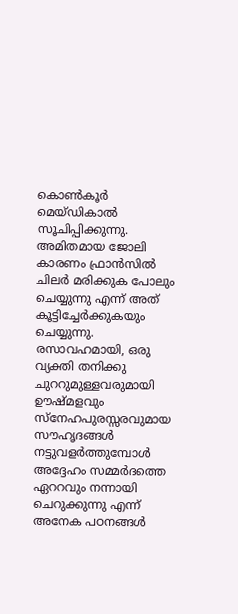കൊൺകൂർ മെയ്ഡികാൽ സൂചിപ്പിക്കുന്നു. അമിതമായ ജോലി കാരണം ഫ്രാൻസിൽ ചിലർ മരിക്കുക പോലും ചെയ്യുന്നു എന്ന് അത് കൂട്ടിച്ചേർക്കുകയും ചെയ്യുന്നു. രസാവഹമായി, ഒരു വ്യക്തി തനിക്കു ചുററുമുള്ളവരുമായി ഊഷ്മളവും സ്നേഹപുരസ്സരവുമായ സൗഹൃദങ്ങൾ നട്ടുവളർത്തുമ്പോൾ അദ്ദേഹം സമ്മർദത്തെ ഏററവും നന്നായി ചെറുക്കുന്നു എന്ന് അനേക പഠനങ്ങൾ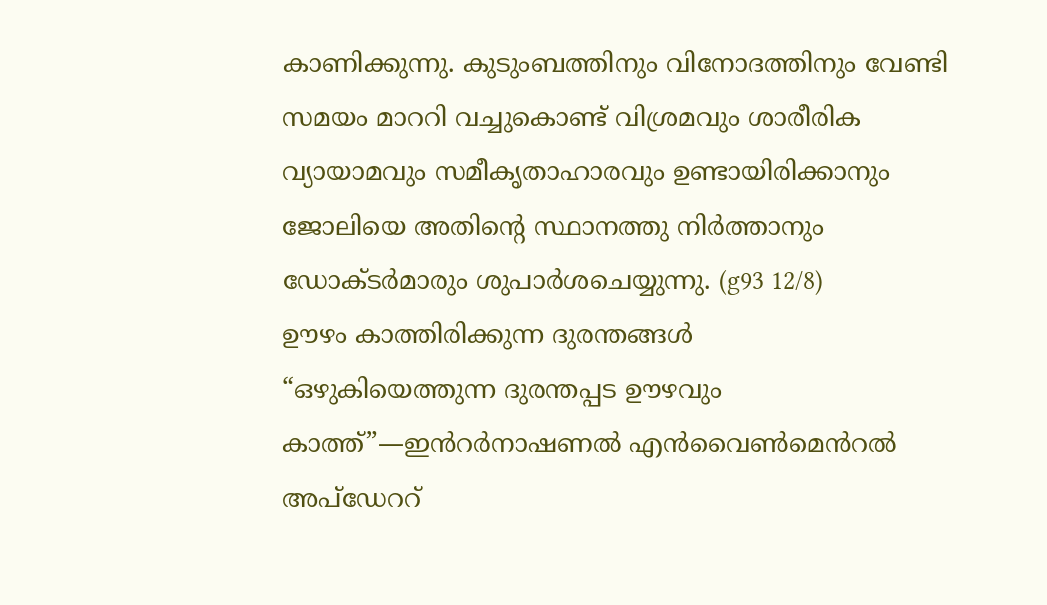കാണിക്കുന്നു. കുടുംബത്തിനും വിനോദത്തിനും വേണ്ടി സമയം മാററി വച്ചുകൊണ്ട് വിശ്രമവും ശാരീരിക വ്യായാമവും സമീകൃതാഹാരവും ഉണ്ടായിരിക്കാനും ജോലിയെ അതിന്റെ സ്ഥാനത്തു നിർത്താനും ഡോക്ടർമാരും ശുപാർശചെയ്യുന്നു. (g93 12/8)
ഊഴം കാത്തിരിക്കുന്ന ദുരന്തങ്ങൾ
“ഒഴുകിയെത്തുന്ന ദുരന്തപ്പട ഊഴവും കാത്ത്”—ഇൻറർനാഷണൽ എൻവൈൺമെൻറൽ അപ്ഡേററ്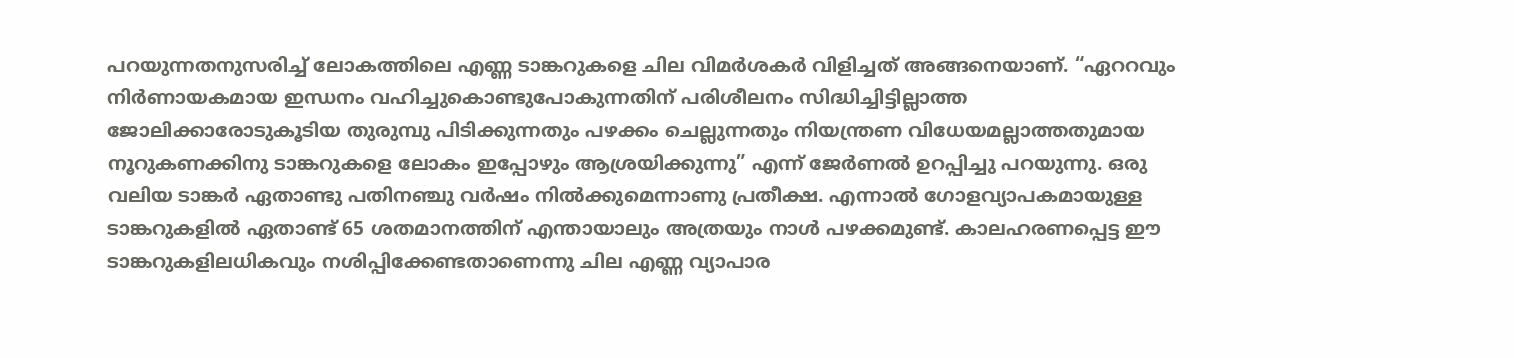പറയുന്നതനുസരിച്ച് ലോകത്തിലെ എണ്ണ ടാങ്കറുകളെ ചില വിമർശകർ വിളിച്ചത് അങ്ങനെയാണ്. “ഏററവും നിർണായകമായ ഇന്ധനം വഹിച്ചുകൊണ്ടുപോകുന്നതിന് പരിശീലനം സിദ്ധിച്ചിട്ടില്ലാത്ത ജോലിക്കാരോടുകൂടിയ തുരുമ്പു പിടിക്കുന്നതും പഴക്കം ചെല്ലുന്നതും നിയന്ത്രണ വിധേയമല്ലാത്തതുമായ നൂറുകണക്കിനു ടാങ്കറുകളെ ലോകം ഇപ്പോഴും ആശ്രയിക്കുന്നു” എന്ന് ജേർണൽ ഉറപ്പിച്ചു പറയുന്നു. ഒരു വലിയ ടാങ്കർ ഏതാണ്ടു പതിനഞ്ചു വർഷം നിൽക്കുമെന്നാണു പ്രതീക്ഷ. എന്നാൽ ഗോളവ്യാപകമായുള്ള ടാങ്കറുകളിൽ ഏതാണ്ട് 65 ശതമാനത്തിന് എന്തായാലും അത്രയും നാൾ പഴക്കമുണ്ട്. കാലഹരണപ്പെട്ട ഈ ടാങ്കറുകളിലധികവും നശിപ്പിക്കേണ്ടതാണെന്നു ചില എണ്ണ വ്യാപാര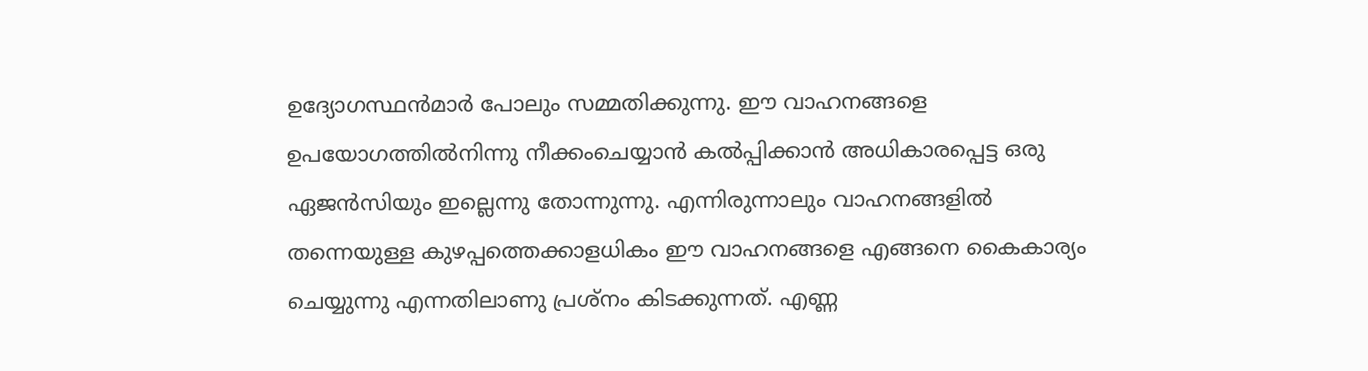ഉദ്യോഗസ്ഥൻമാർ പോലും സമ്മതിക്കുന്നു. ഈ വാഹനങ്ങളെ ഉപയോഗത്തിൽനിന്നു നീക്കംചെയ്യാൻ കൽപ്പിക്കാൻ അധികാരപ്പെട്ട ഒരു ഏജൻസിയും ഇല്ലെന്നു തോന്നുന്നു. എന്നിരുന്നാലും വാഹനങ്ങളിൽ തന്നെയുള്ള കുഴപ്പത്തെക്കാളധികം ഈ വാഹനങ്ങളെ എങ്ങനെ കൈകാര്യം ചെയ്യുന്നു എന്നതിലാണു പ്രശ്നം കിടക്കുന്നത്. എണ്ണ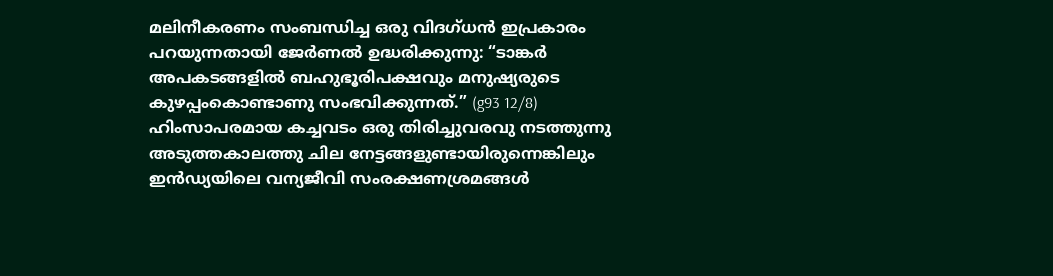മലിനീകരണം സംബന്ധിച്ച ഒരു വിദഗ്ധൻ ഇപ്രകാരം പറയുന്നതായി ജേർണൽ ഉദ്ധരിക്കുന്നു: “ടാങ്കർ അപകടങ്ങളിൽ ബഹുഭൂരിപക്ഷവും മനുഷ്യരുടെ കുഴപ്പംകൊണ്ടാണു സംഭവിക്കുന്നത്.” (g93 12/8)
ഹിംസാപരമായ കച്ചവടം ഒരു തിരിച്ചുവരവു നടത്തുന്നു
അടുത്തകാലത്തു ചില നേട്ടങ്ങളുണ്ടായിരുന്നെങ്കിലും ഇൻഡ്യയിലെ വന്യജീവി സംരക്ഷണശ്രമങ്ങൾ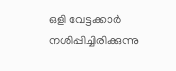ഒളി വേട്ടക്കാർ നശിപ്പിച്ചിരിക്കുന്നു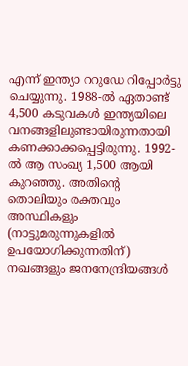എന്ന് ഇന്ത്യാ ററുഡേ റിപ്പോർട്ടു ചെയ്യുന്നു. 1988-ൽ ഏതാണ്ട് 4,500 കടുവകൾ ഇന്ത്യയിലെ വനങ്ങളിലുണ്ടായിരുന്നതായി കണക്കാക്കപ്പെട്ടിരുന്നു. 1992-ൽ ആ സംഖ്യ 1,500 ആയി കുറഞ്ഞു. അതിന്റെ തൊലിയും രക്തവും അസ്ഥികളും (നാട്ടുമരുന്നുകളിൽ ഉപയോഗിക്കുന്നതിന്) നഖങ്ങളും ജനനേന്ദ്രിയങ്ങൾ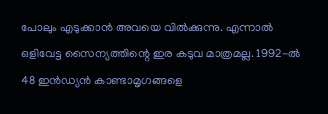പോലും എടുക്കാൻ അവയെ വിൽക്കുന്നു. എന്നാൽ ഒളിവേട്ട സൈന്യത്തിന്റെ ഇര കടുവ മാത്രമല്ല. 1992-ൽ 48 ഇൻഡ്യൻ കാണ്ടാമൃഗങ്ങളെ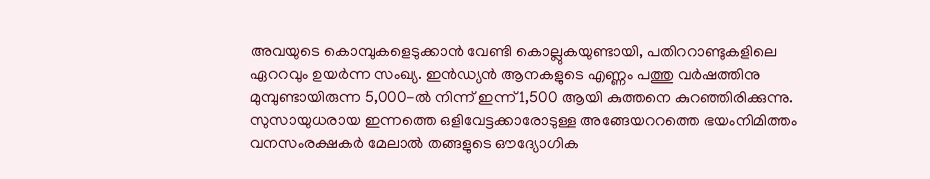അവയുടെ കൊമ്പുകളെടുക്കാൻ വേണ്ടി കൊല്ലുകയുണ്ടായി, പതിററാണ്ടുകളിലെ ഏററവും ഉയർന്ന സംഖ്യ. ഇൻഡ്യൻ ആനകളുടെ എണ്ണം പത്തു വർഷത്തിനു മുമ്പുണ്ടായിരുന്ന 5,000-ൽ നിന്ന് ഇന്ന് 1,500 ആയി കുത്തനെ കുറഞ്ഞിരിക്കുന്നു. സുസായുധരായ ഇന്നത്തെ ഒളിവേട്ടക്കാരോടുള്ള അങ്ങേയററത്തെ ഭയംനിമിത്തം വനസംരക്ഷകർ മേലാൽ തങ്ങളുടെ ഔദ്യോഗിക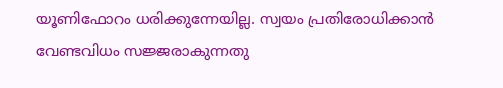യൂണിഫോറം ധരിക്കുന്നേയില്ല. സ്വയം പ്രതിരോധിക്കാൻ വേണ്ടവിധം സജ്ജരാകുന്നതു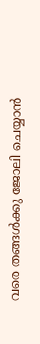വരെ തങ്ങൾക്കു ജോലി ചെയ്യാൻ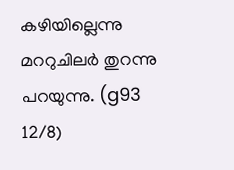കഴിയില്ലെന്നു മററുചിലർ തുറന്നു പറയുന്നു. (g93 12/8)